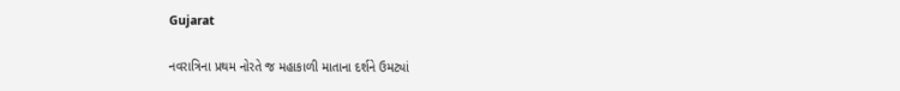Gujarat

નવરાત્રિના પ્રથમ નોરતે જ મહાકાળી માતાના દર્શને ઉમટ્યાં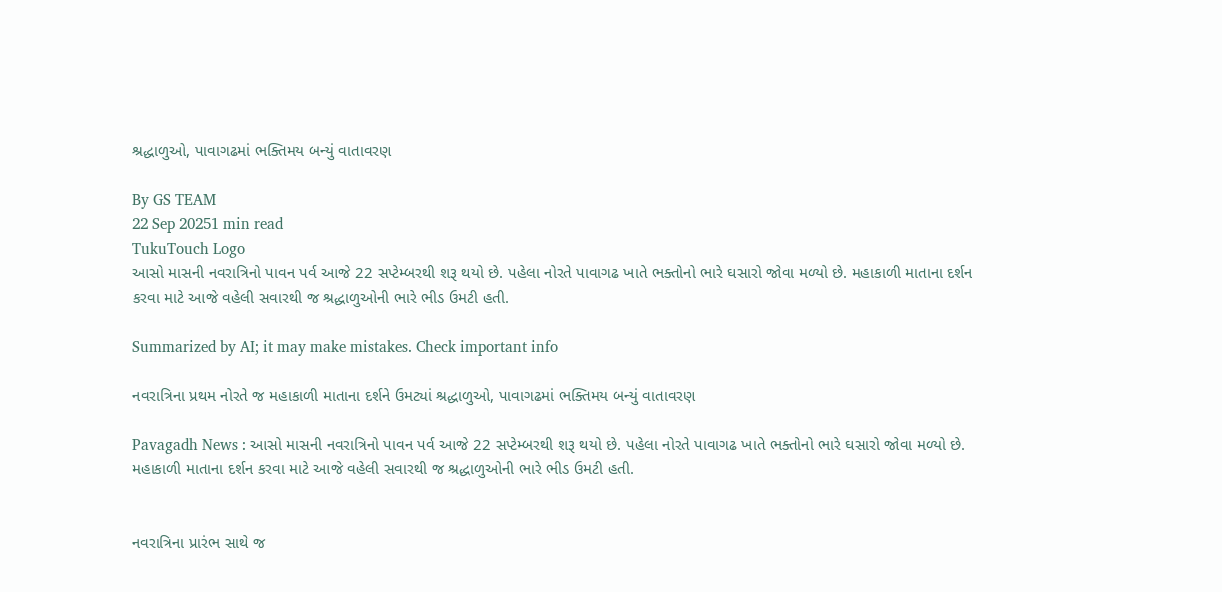શ્રદ્ધાળુઓ, પાવાગઢમાં ભક્તિમય બન્યું વાતાવરણ

By GS TEAM
22 Sep 20251 min read
TukuTouch Logo
આસો માસની નવરાત્રિનો પાવન પર્વ આજે 22 સપ્ટેમ્બરથી શરૂ થયો છે. પહેલા નોરતે પાવાગઢ ખાતે ભક્તોનો ભારે ઘસારો જોવા મળ્યો છે. મહાકાળી માતાના દર્શન કરવા માટે આજે વહેલી સવારથી જ શ્રદ્ધાળુઓની ભારે ભીડ ઉમટી હતી.

Summarized by AI; it may make mistakes. Check important info

નવરાત્રિના પ્રથમ નોરતે જ મહાકાળી માતાના દર્શને ઉમટ્યાં શ્રદ્ધાળુઓ, પાવાગઢમાં ભક્તિમય બન્યું વાતાવરણ

Pavagadh News : આસો માસની નવરાત્રિનો પાવન પર્વ આજે 22 સપ્ટેમ્બરથી શરૂ થયો છે. પહેલા નોરતે પાવાગઢ ખાતે ભક્તોનો ભારે ઘસારો જોવા મળ્યો છે. મહાકાળી માતાના દર્શન કરવા માટે આજે વહેલી સવારથી જ શ્રદ્ધાળુઓની ભારે ભીડ ઉમટી હતી.


નવરાત્રિના પ્રારંભ સાથે જ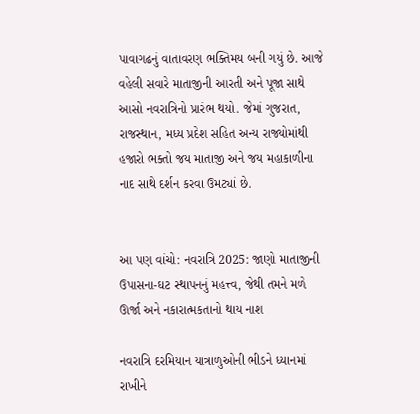પાવાગઢનું વાતાવરણ ભક્તિમય બની ગયું છે. આજે વહેલી સવારે માતાજીની આરતી અને પૂજા સાથે આસો નવરાત્રિનો પ્રારંભ થયો. જેમાં ગુજરાત, રાજસ્થાન, મધ્ય પ્રદેશ સહિત અન્ય રાજ્યોમાંથી હજારો ભક્તો જય માતાજી અને જય મહાકાળીના નાદ સાથે દર્શન કરવા ઉમટ્યાં છે.


આ પણ વાંચો: નવરાત્રિ 2025: જાણો માતાજીની ઉપાસના-ઘટ સ્થાપનનું મહત્ત્વ, જેથી તમને મળે ઊર્જા અને નકારાત્મકતાનો થાય નાશ

નવરાત્રિ દરમિયાન યાત્રાળુઓની ભીડને ધ્યાનમાં રાખીને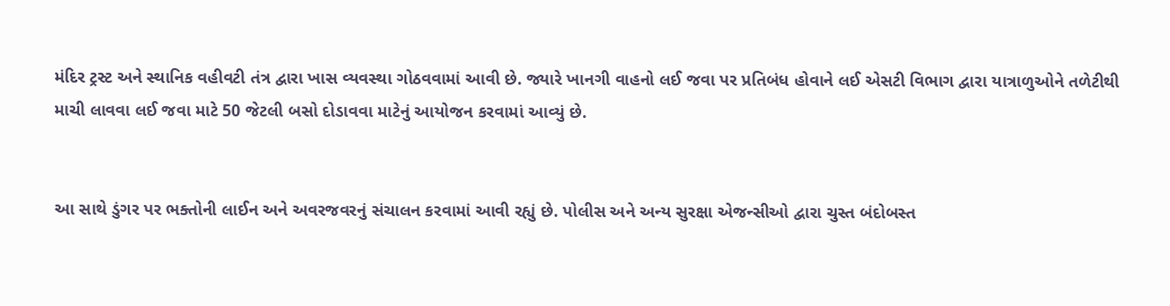મંદિર ટ્રસ્ટ અને સ્થાનિક વહીવટી તંત્ર દ્વારા ખાસ વ્યવસ્થા ગોઠવવામાં આવી છે. જ્યારે ખાનગી વાહનો લઈ જવા પર પ્રતિબંધ હોવાને લઈ એસટી વિભાગ દ્વારા યાત્રાળુઓને તળેટીથી માચી લાવવા લઈ જવા માટે 50 જેટલી બસો દોડાવવા માટેનું આયોજન કરવામાં આવ્યું છે.


આ સાથે ડુંગર પર ભક્તોની લાઈન અને અવરજવરનું સંચાલન કરવામાં આવી રહ્યું છે. પોલીસ અને અન્ય સુરક્ષા એજન્સીઓ દ્વારા ચુસ્ત બંદોબસ્ત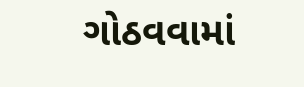ગોઠવવામાં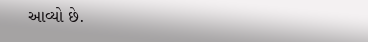આવ્યો છે.